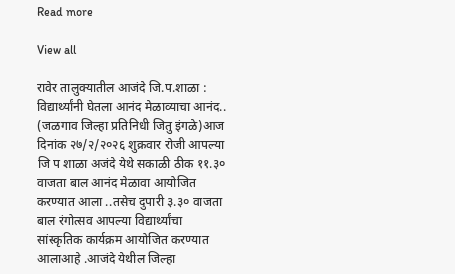Read more

View all

रावेर तालुक्यातील आजंदे जि.प.शाळा : विद्यार्थ्यांनी घेतला आनंद मेळाव्याचा आनंद.. (जळगाव जिल्हा प्रतिनिधी जितु इंगळे)आज दिनांक २७/२/२०२६ शुक्रवार रोजी आपल्या जि प शाळा अजंदे येथे सकाळी ठीक ११.३० वाजता बाल आनंद मेळावा आयोजित करण्यात आला ..तसेच दुपारी ३.३० वाजता बाल रंगोत्सव आपल्या विद्यार्थ्यांचा सांस्कृतिक कार्यक्रम आयोजित करण्यात आलाआहे .आजंदे येथील जिल्हा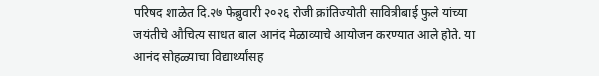परिषद शाळेत दि.२७ फेब्रुवारी २०२६ रोजी क्रांतिज्योती सावित्रीबाई फुले यांच्या जयंतीचे औचित्य साधत बाल आनंद मेळाव्याचे आयोजन करण्यात आले होते. या आनंद सोहळ्याचा विद्यार्थ्यांसह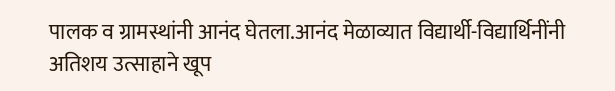पालक व ग्रामस्थांनी आनंद घेतला.आनंद मेळाव्यात विद्यार्थी-विद्यार्थिनींनी अतिशय उत्साहाने खूप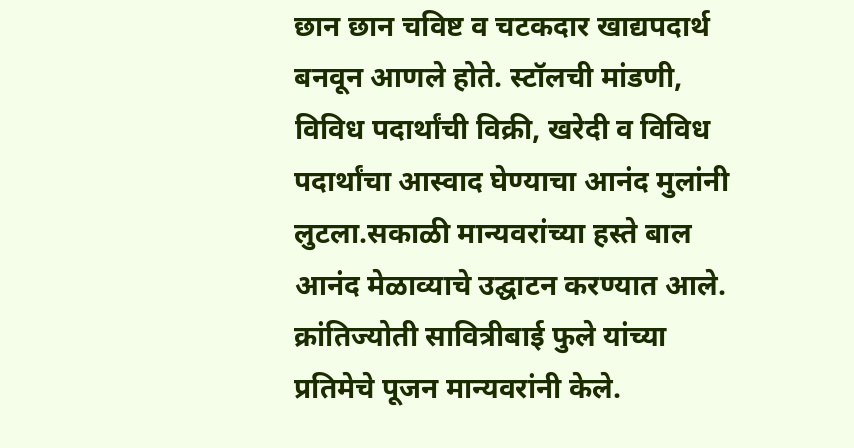छान छान चविष्ट व चटकदार खाद्यपदार्थ बनवून आणले होते. स्टॉलची मांडणी, विविध पदार्थांची विक्री, खरेदी व विविध पदार्थांचा आस्वाद घेण्याचा आनंद मुलांनी लुटला.सकाळी मान्यवरांच्या हस्ते बाल आनंद मेळाव्याचे उद्घाटन करण्यात आले. क्रांतिज्योती सावित्रीबाई फुले यांच्या प्रतिमेचे पूजन मान्यवरांनी केले.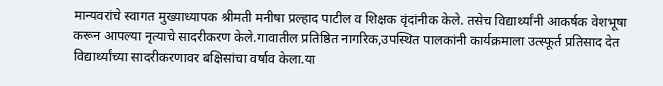मान्यवरांचे स्वागत मुख्याध्यापक श्रीमती मनीषा प्रल्हाद पाटील व शिक्षक वृंदांनीक केले. तसेच विद्यार्थ्यांनी आकर्षक वेशभूषा करून आपल्या नृत्याचे सादरीकरण केले.गावातील प्रतिष्ठित नागरिक,उपस्थित पालकांनी कार्यक्रमाला उत्स्फूर्त प्रतिसाद देत विद्यार्थ्यांच्या सादरीकरणावर बक्षिसांचा वर्षाव केला.या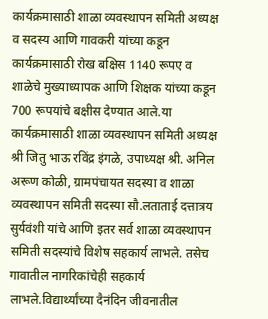कार्यक्रमासाठी शाळा व्यवस्थापन समिती अध्यक्ष व सदस्य आणि गावकरी यांच्या कडून कार्यक्रमासाठी रोख बक्षिस 1140 रूपए व शाळेचे मुख्याध्यापक आणि शिक्षक यांच्या कडून 700 रूपयांचे बक्षीस देण्यात आले.या कार्यक्रमासाठी शाळा व्यवस्थापन समिती अध्यक्ष श्री जितु भाऊ रविंद्र इंगळे, उपाध्यक्ष श्री. अनिल अरूण कोळी, ग्रामपंचायत सदस्या व शाळा व्यवस्थापन समिती सदस्या सौ.लताताई दत्तात्रय सुर्यवंशी यांचे आणि इतर सर्व शाळा व्यवस्थापन समिती सदस्यांचे विशेष सहकार्य लाभले. तसेच गावातील नागरिकांचेही सहकार्य लाभले.विद्यार्थ्यांच्या दैनंदिन जीवनातील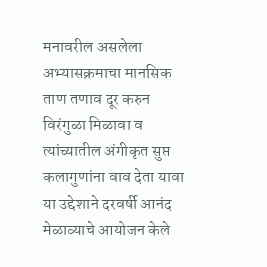मनावरील असलेला अभ्यासक्रमाचा मानसिक ताण तणाव दूर करुन विरंगुळा मिळावा व त्यांच्यातील अंगीकृत सुप्त कलागुणांना वाव देता यावा या उद्देशाने दरवर्षी आनंद मेळाव्याचे आयोजन केले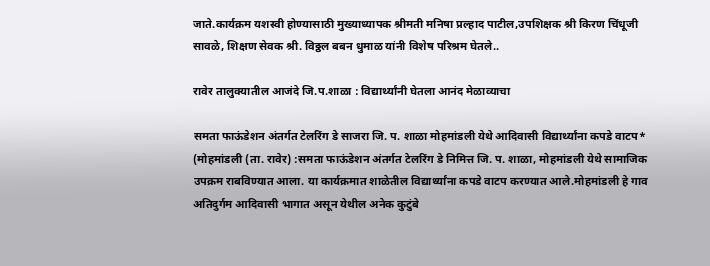जाते.कार्यक्रम यशस्वी होण्यासाठी मुख्याध्यापक श्रीमती मनिषा प्रल्हाद पाटील,उपशिक्षक श्री किरण चिंधूजी सावळे, शिक्षण सेवक श्री. विठ्ठल बबन धुमाळ यांनी विशेष परिश्रम घेतले..

रावेर तालुक्यातील आजंदे जि.प.शाळा : विद्यार्थ्यांनी घेतला आनंद मेळाव्याचा

समता फाऊंडेशन अंतर्गत टेलरिंग डे साजरा जि. प. शाळा मोहमांडली येथे आदिवासी विद्यार्थ्यांना कपडे वाटप* (मोहमांडली (ता. रावेर) :समता फाऊंडेशन अंतर्गत टेलरिंग डे निमित्त जि. प. शाळा, मोहमांडली येथे सामाजिक उपक्रम राबविण्यात आला. या कार्यक्रमात शाळेतील विद्यार्थ्यांना कपडे वाटप करण्यात आले.मोहमांडली हे गाव अतिदुर्गम आदिवासी भागात असून येथील अनेक कुटुंबे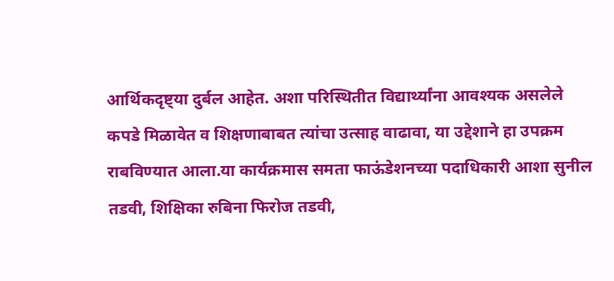आर्थिकदृष्ट्या दुर्बल आहेत. अशा परिस्थितीत विद्यार्थ्यांना आवश्यक असलेले कपडे मिळावेत व शिक्षणाबाबत त्यांचा उत्साह वाढावा, या उद्देशाने हा उपक्रम राबविण्यात आला.या कार्यक्रमास समता फाऊंडेशनच्या पदाधिकारी आशा सुनील तडवी, शिक्षिका रुबिना फिरोज तडवी,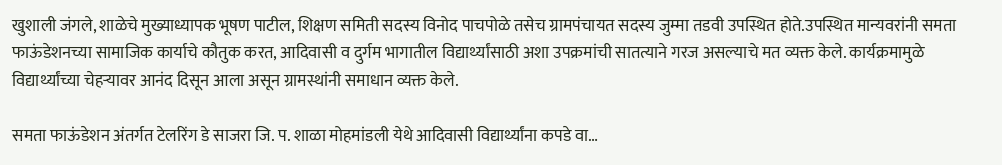खुशाली जंगले, शाळेचे मुख्याध्यापक भूषण पाटील, शिक्षण समिती सदस्य विनोद पाचपोळे तसेच ग्रामपंचायत सदस्य जुम्मा तडवी उपस्थित होते.उपस्थित मान्यवरांनी समता फाऊंडेशनच्या सामाजिक कार्याचे कौतुक करत, आदिवासी व दुर्गम भागातील विद्यार्थ्यांसाठी अशा उपक्रमांची सातत्याने गरज असल्याचे मत व्यक्त केले. कार्यक्रमामुळे विद्यार्थ्यांच्या चेहऱ्यावर आनंद दिसून आला असून ग्रामस्थांनी समाधान व्यक्त केले.

समता फाऊंडेशन अंतर्गत टेलरिंग डे साजरा जि. प. शाळा मोहमांडली येथे आदिवासी विद्यार्थ्यांना कपडे वा…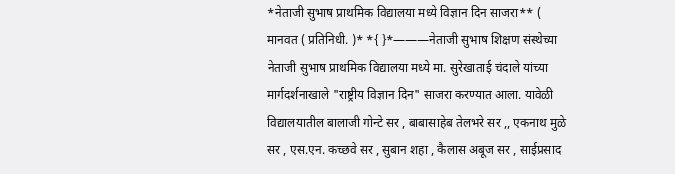*नेताजी सुभाष प्राथमिक विद्यालया मध्ये विज्ञान दिन साजरा** ( मानवत ( प्रतिनिधी. )* *{ }*———नेताजी सुभाष शिक्षण संस्थेच्या नेताजी सुभाष प्राथमिक विद्यालया मध्ये मा. सुरेखाताई चंदाले यांच्या मार्गदर्शनाखाले "राष्ट्रीय विज्ञान दिन" साजरा करण्यात आला. यावेळी विद्यालयातील बालाजी गोन्टे सर , बाबासाहेब तेलभरे सर ,, एकनाथ मुळे सर , एस.एन. कच्छवे सर , सुबान शहा , कैलास अबूज सर , साईप्रसाद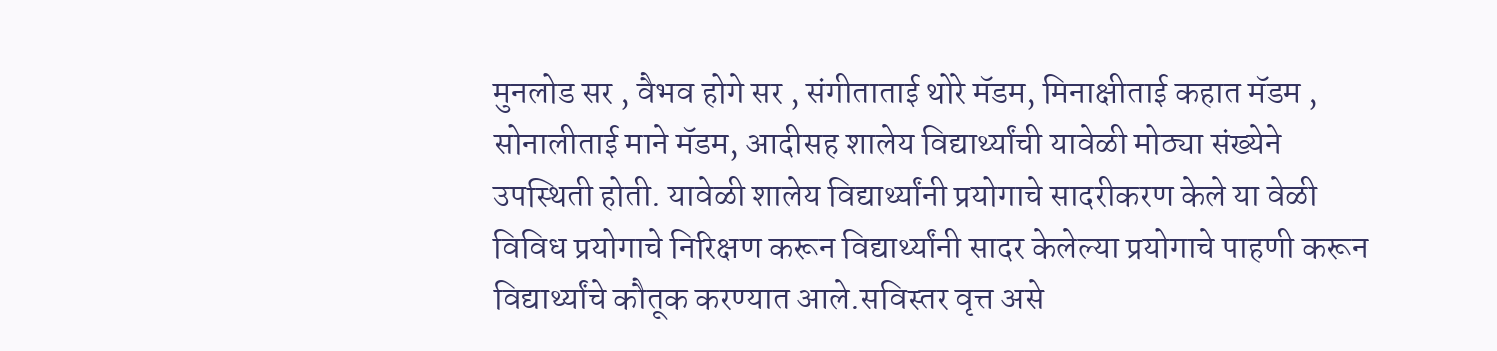मुनलोड सर , वैभव होगे सर , संगीताताई थोरे मॅडम, मिनाक्षीताई कहात मॅडम , सोनालीताई माने मॅडम, आदीसह शालेय विद्यार्थ्यांची यावेळी मोठ्या संख्येने उपस्थिती होती. यावेळी शालेय विद्यार्थ्यांनी प्रयोगाचे सादरीकरण केले या वेळी विविध प्रयोगाचे निरिक्षण करून विद्यार्थ्यांनी सादर केलेल्या प्रयोगाचे पाहणी करून विद्यार्थ्यांचे कौतूक करण्यात आले.सविस्तर वृत्त असे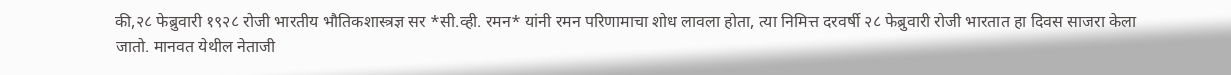की,२८ फेब्रुवारी १९२८ रोजी भारतीय भौतिकशास्त्रज्ञ सर *सी.व्ही. रमन* यांनी रमन परिणामाचा शोध लावला होता, त्या निमित्त दरवर्षी २८ फेब्रुवारी रोजी भारतात हा दिवस साजरा केला जातो. मानवत येथील नेताजी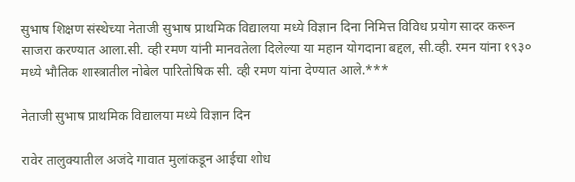सुभाष शिक्षण संस्थेच्या नेताजी सुभाष प्राथमिक विद्यालया मध्ये विज्ञान दिना निमित्त विविध प्रयोग सादर करून साजरा करण्यात आला.सी. व्ही रमण यांनी मानवतेला दिलेल्या या महान योगदाना बद्दल, सी.व्ही. रमन यांना १९३० मध्ये भौतिक शास्त्रातील नोबेल पारितोषिक सी. व्ही रमण यांना देण्यात आले.***

नेताजी सुभाष प्राथमिक विद्यालया मध्ये विज्ञान दिन

रावेर तालुक्यातील अजंदे गावात मुलांकडून आईचा शोध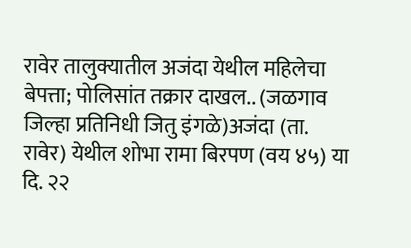रावेर तालुक्यातील अजंदा येथील महिलेचा बेपत्ता; पोलिसांत तक्रार दाखल.. (जळगाव जिल्हा प्रतिनिधी जितु इंगळे)अजंदा (ता. रावेर) येथील शोभा रामा बिरपण (वय ४५) या दि. २२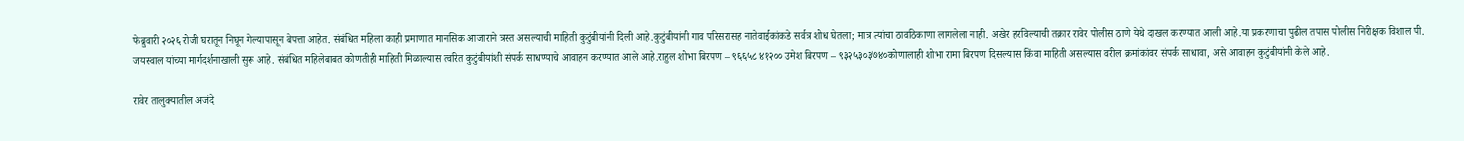फेब्रुवारी २०२६ रोजी घरातून निघून गेल्यापासून बेपत्ता आहेत. संबंधित महिला काही प्रमाणात मानसिक आजाराने त्रस्त असल्याची माहिती कुटुंबीयांनी दिली आहे.कुटुंबीयांनी गाव परिसरासह नातेवाईकांकडे सर्वत्र शोध घेतला; मात्र त्यांचा ठावठिकाणा लागलेला नाही. अखेर हरविल्याची तक्रार रावेर पोलीस ठाणे येथे दाखल करण्यात आली आहे.या प्रकरणाचा पुढील तपास पोलीस निरीक्षक विशाल पी. जयस्वाल यांच्या मार्गदर्शनाखाली सुरू आहे. संबंधित महिलेबाबत कोणतीही माहिती मिळाल्यास त्वरित कुटुंबीयांशी संपर्क साधण्याचे आवाहन करण्यात आले आहे.राहुल शोभा बिरपण – ९६६५८ ४१२०० उमेश बिरपण – ९३२५३०३७४०कोणालाही शोभा रामा बिरपण दिसल्यास किंवा माहिती असल्यास वरील क्रमांकांवर संपर्क साधावा, असे आवाहन कुटुंबीयांनी केले आहे.

रावेर तालुक्यातील अजंदे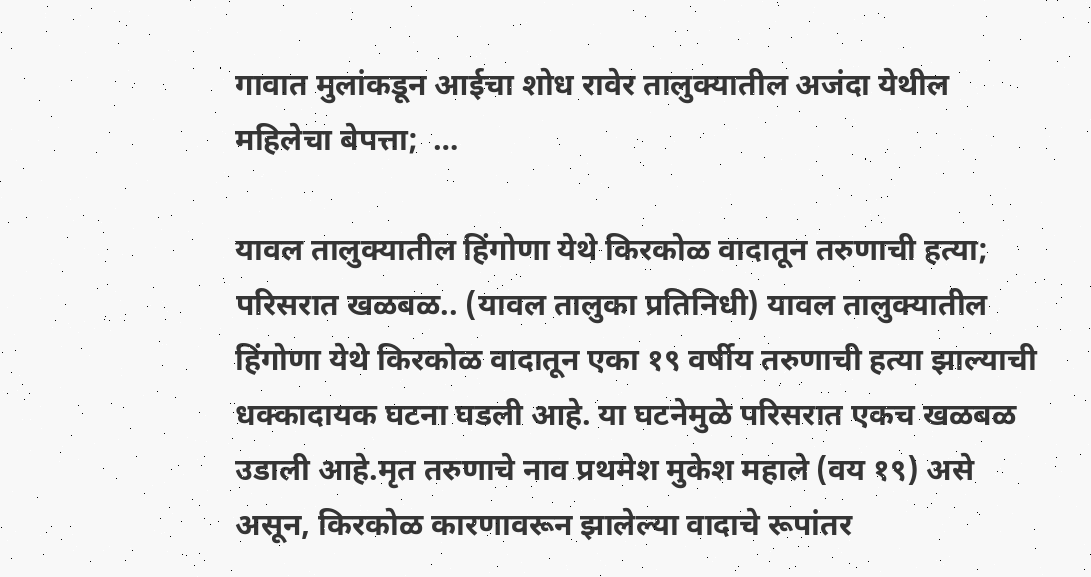गावात मुलांकडून आईचा शोध रावेर तालुक्यातील अजंदा येथील महिलेचा बेपत्ता;  …

यावल तालुक्यातील हिंगोणा येथे किरकोळ वादातून तरुणाची हत्या; परिसरात खळबळ.. (यावल तालुका प्रतिनिधी) यावल तालुक्यातील हिंगोणा येथे किरकोळ वादातून एका १९ वर्षीय तरुणाची हत्या झाल्याची धक्कादायक घटना घडली आहे. या घटनेमुळे परिसरात एकच खळबळ उडाली आहे.मृत तरुणाचे नाव प्रथमेश मुकेश महाले (वय १९) असे असून, किरकोळ कारणावरून झालेल्या वादाचे रूपांतर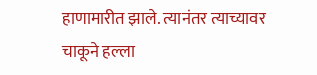हाणामारीत झाले. त्यानंतर त्याच्यावर चाकूने हल्ला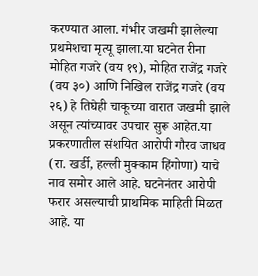करण्यात आला. गंभीर जखमी झालेल्या प्रथमेशचा मृत्यू झाला.या घटनेत रीना मोहित गजरे (वय १९), मोहित राजेंद्र गजरे (वय ३०) आणि निखिल राजेंद्र गजरे (वय २६) हे तिघेही चाकूच्या वारात जखमी झाले असून त्यांच्यावर उपचार सुरू आहेत.या प्रकरणातील संशयित आरोपी गौरव जाधव (रा. खर्डी, हल्ली मुक्काम हिंगोणा) याचे नाव समोर आले आहे. घटनेनंतर आरोपी फरार असल्याची प्राथमिक माहिती मिळत आहे. या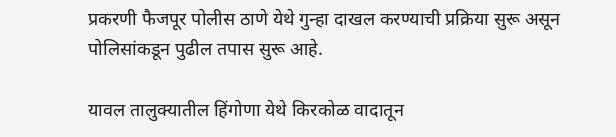प्रकरणी फैजपूर पोलीस ठाणे येथे गुन्हा दाखल करण्याची प्रक्रिया सुरू असून पोलिसांकडून पुढील तपास सुरू आहे.

यावल तालुक्यातील हिंगोणा येथे किरकोळ वादातून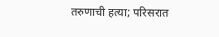तरुणाची हत्या; परिसरात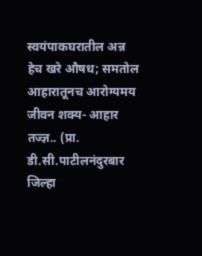स्वयंपाकघरातील अन्न हेच खरे औषध; समतोल आहारातूनच आरोग्यमय जीवन शक्य- आहार तज्ज्ञ.. (प्रा. डी.सी.पाटीलनंदुरबार जिल्हा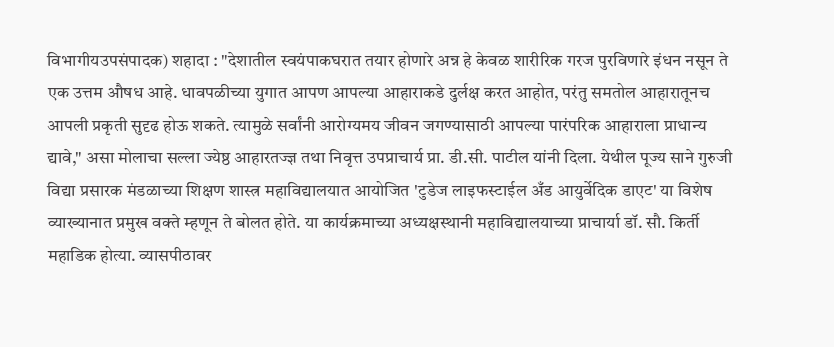विभागीयउपसंपादक) शहादा : "देशातील स्वयंपाकघरात तयार होणारे अन्न हे केवळ शारीरिक गरज पुरविणारे इंधन नसून ते एक उत्तम औषध आहे. धावपळीच्या युगात आपण आपल्या आहाराकडे दुर्लक्ष करत आहोत, परंतु समतोल आहारातूनच आपली प्रकृती सुदृढ होऊ शकते. त्यामुळे सर्वांनी आरोग्यमय जीवन जगण्यासाठी आपल्या पारंपरिक आहाराला प्राधान्य द्यावे," असा मोलाचा सल्ला ज्येष्ठ आहारतज्ज्ञ तथा निवृत्त उपप्राचार्य प्रा. डी.सी. पाटील यांनी दिला. येथील पूज्य साने गुरुजी विद्या प्रसारक मंडळाच्या शिक्षण शास्त्र महाविद्यालयात आयोजित 'टुडेज लाइफस्टाईल अँड आयुर्वेदिक डाएट' या विशेष व्याख्यानात प्रमुख वक्ते म्हणून ते बोलत होते. या कार्यक्रमाच्या अध्यक्षस्थानी महाविद्यालयाच्या प्राचार्या डॉ. सौ. किर्ती महाडिक होत्या. व्यासपीठावर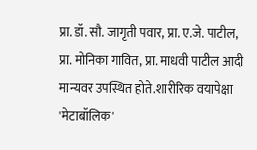प्रा. डॉ. सौ. जागृती पवार, प्रा. ए.जे. पाटील, प्रा. मोनिका गावित, प्रा. माधवी पाटील आदी मान्यवर उपस्थित होते.शारीरिक वयापेक्षा 'मेटाबॉलिक'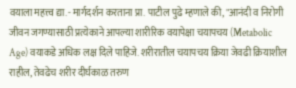वयाला महत्त्व द्या.- मार्गदर्शन करताना प्रा. पाटील पुढे म्हणाले की, "आनंदी व निरोगी जीवन जगण्यासाठी प्रत्येकाने आपल्या शारीरिक वयापेक्षा चयापचय (Metabolic Age) वयाकडे अधिक लक्ष दिले पाहिजे. शरीरातील चयापचय क्रिया जेवढी क्रियाशील राहील, तेवढेच शरीर दीर्घकाळ तरुण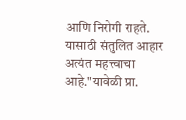आणि निरोगी राहते. यासाठी संतुलित आहार अत्यंत महत्त्वाचा आहे."यावेळी प्रा.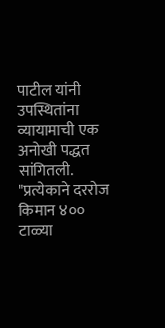पाटील यांनी उपस्थितांना व्यायामाची एक अनोखी पद्धत सांगितली. "प्रत्येकाने दररोज किमान ४०० टाळ्या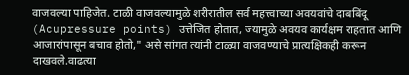वाजवल्या पाहिजेत. टाळी वाजवल्यामुळे शरीरातील सर्व महत्त्वाच्या अवयवांचे दाबबिंदू (Acupressure points) उत्तेजित होतात, ज्यामुळे अवयव कार्यक्षम राहतात आणि आजारांपासून बचाव होतो," असे सांगत त्यांनी टाळ्या वाजवण्याचे प्रात्यक्षिकही करून दाखवले.वाढत्या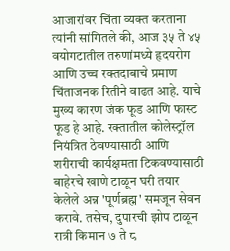आजारांवर चिंता व्यक्त करताना त्यांनी सांगितले की, आज ३५ ते ४५ वयोगटातील तरुणांमध्ये हृदयरोग आणि उच्च रक्तदाबाचे प्रमाण चिंताजनक रितीने वाढत आहे. याचे मुख्य कारण जंक फूड आणि फास्ट फूड हे आहे. रक्तातील कोलेस्ट्रॉल नियंत्रित ठेवण्यासाठी आणि शरीराची कार्यक्षमता टिकवण्यासाठी बाहेरचे खाणे टाळून घरी तयार केलेले अन्न 'पूर्णब्रह्म' समजून सेवन करावे. तसेच, दुपारची झोप टाळून रात्री किमान ७ ते ८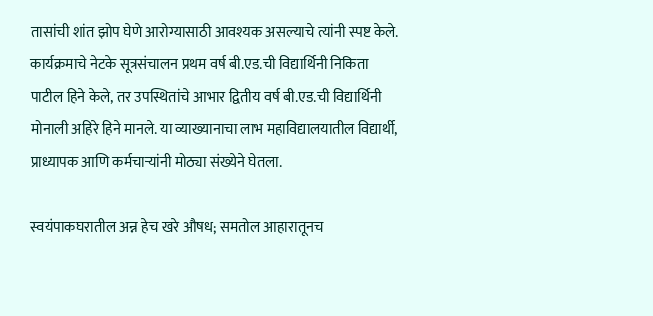तासांची शांत झोप घेणे आरोग्यासाठी आवश्यक असल्याचे त्यांनी स्पष्ट केले. कार्यक्रमाचे नेटके सूत्रसंचालन प्रथम वर्ष बी.एड.ची विद्यार्थिनी निकिता पाटील हिने केले, तर उपस्थितांचे आभार द्वितीय वर्ष बी.एड.ची विद्यार्थिनी मोनाली अहिरे हिने मानले. या व्याख्यानाचा लाभ महाविद्यालयातील विद्यार्थी, प्राध्यापक आणि कर्मचाऱ्यांनी मोठ्या संख्येने घेतला.

स्वयंपाकघरातील अन्न हेच खरे औषध; समतोल आहारातूनच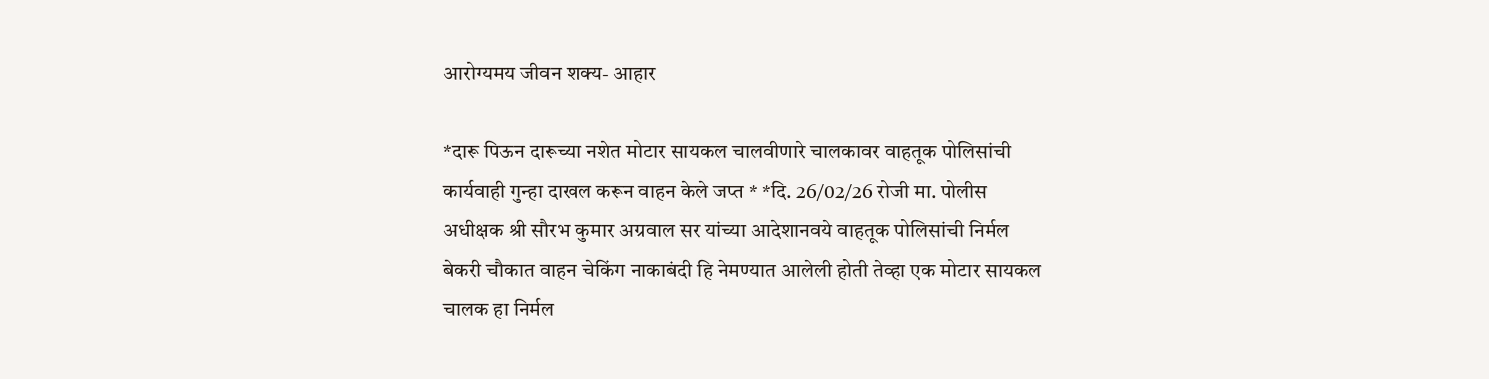आरोग्यमय जीवन शक्य- आहार

*दारू पिऊन दारूच्या नशेत मोटार सायकल चालवीणारे चालकावर वाहतूक पोलिसांची कार्यवाही गुन्हा दाखल करून वाहन केले जप्त * *दि. 26/02/26 रोजी मा. पोलीस अधीक्षक श्री सौरभ कुमार अग्रवाल सर यांच्या आदेशानवये वाहतूक पोलिसांची निर्मल बेकरी चौकात वाहन चेकिंग नाकाबंदी हि नेमण्यात आलेली होती तेव्हा एक मोटार सायकल चालक हा निर्मल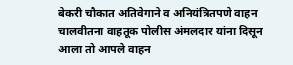बेकरी चौकात अतिवेगाने व अनियंत्रितपणे वाहन चालवीतना वाहतूक पोलीस अंमलदार यांना दिसून आला तो आपले वाहन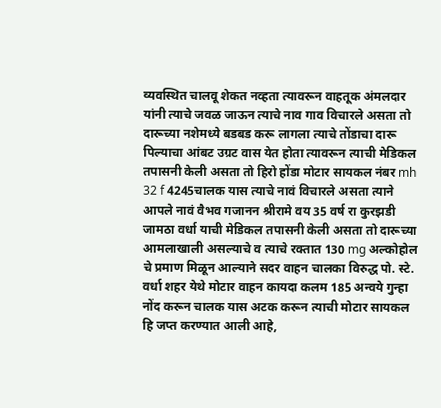व्यवस्थित चालवू शेकत नव्हता त्यावरून वाहतूक अंमलदार यांनी त्याचे जवळ जाऊन त्याचे नाव गाव विचारले असता तो दारूच्या नशेमध्ये बडबड करू लागला त्याचे तोंडाचा दारू पिल्याचा आंबट उग्रट वास येत होता त्यावरून त्याची मेडिकल तपासनी केली असता तो हिरो होंडा मोटार सायकल नंबर mh 32 f 4245चालक यास त्याचे नावं विचारले असता त्याने आपले नावं वैभव गजानन श्रीरामे वय 35 वर्ष रा कुरझडी जामठा वर्धा याची मेडिकल तपासनी केली असता तो दारूच्या आमलाखाली असल्याचे व त्याचे रक्तात 130 mg अल्कोहोल चे प्रमाण मिळून आल्याने सदर वाहन चालका विरुद्ध पो. स्टे. वर्धा शहर येथे मोटार वाहन कायदा कलम 185 अन्वये गुन्हा नोंद करून चालक यास अटक करून त्याची मोटार सायकल हि जप्त करण्यात आली आहे,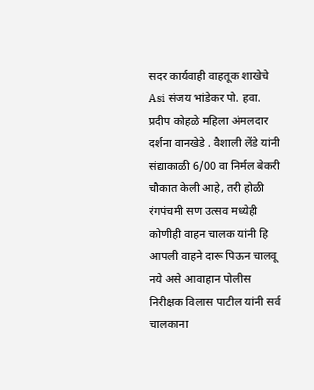सदर कार्यवाही वाहतूक शाखेचे Asi संजय भांडेकर पो. हवा. प्रदीप कोहळे महिला अंमलदार दर्शना वानखेडे . वैशाली लेंडे यांनी संद्याकाळी 6/00 वा निर्मल बेकरी चौकात केली आहे, तरी होळी रंगपंचमी सण उत्सव मध्येही कोणीही वाहन चालक यांनी हि आपली वाहने दारू पिऊन चालवू नये असे आवाहान पोलीस निरीक्षक विलास पाटील यांनी सर्व चालकाना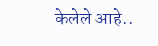केलेले आहे..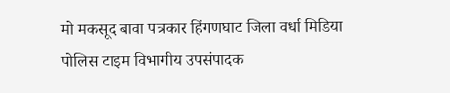मो मकसूद बावा पत्रकार हिंगणघाट जिला वर्धा मिडिया पोलिस टाइम विभागीय उपसंपादक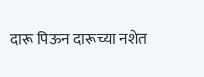दारू पिऊन दारूच्या नशेत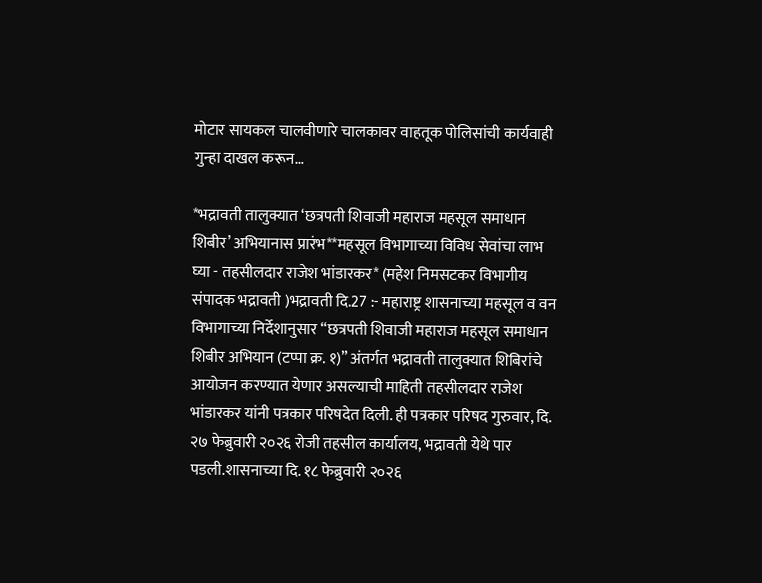मोटार सायकल चालवीणारे चालकावर वाहतूक पोलिसांची कार्यवाही गुन्हा दाखल करून…

*भद्रावती तालुक्यात ‘छत्रपती शिवाजी महाराज महसूल समाधान शिबीर’ अभियानास प्रारंभ**महसूल विभागाच्या विविध सेवांचा लाभ घ्या - तहसीलदार राजेश भांडारकर* (महेश निमसटकर विभागीय संपादक भद्रावती )भद्रावती दि.27 :- महाराष्ट्र शासनाच्या महसूल व वन विभागाच्या निर्देशानुसार “छत्रपती शिवाजी महाराज महसूल समाधान शिबीर अभियान (टप्पा क्र. १)” अंतर्गत भद्रावती तालुक्यात शिबिरांचे आयोजन करण्यात येणार असल्याची माहिती तहसीलदार राजेश भांडारकर यांनी पत्रकार परिषदेत दिली. ही पत्रकार परिषद गुरुवार, दि. २७ फेब्रुवारी २०२६ रोजी तहसील कार्यालय, भद्रावती येथे पार पडली.शासनाच्या दि. १८ फेब्रुवारी २०२६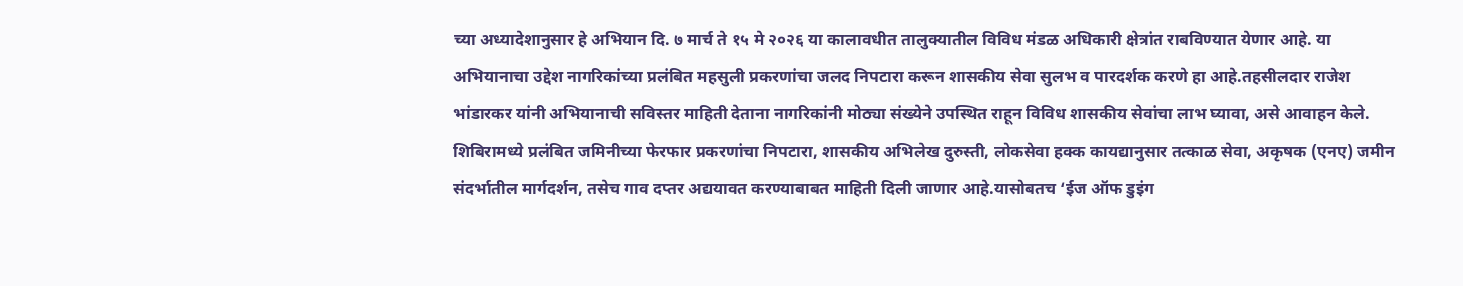च्या अध्यादेशानुसार हे अभियान दि. ७ मार्च ते १५ मे २०२६ या कालावधीत तालुक्यातील विविध मंडळ अधिकारी क्षेत्रांत राबविण्यात येणार आहे. या अभियानाचा उद्देश नागरिकांच्या प्रलंबित महसुली प्रकरणांचा जलद निपटारा करून शासकीय सेवा सुलभ व पारदर्शक करणे हा आहे.तहसीलदार राजेश भांडारकर यांनी अभियानाची सविस्तर माहिती देताना नागरिकांनी मोठ्या संख्येने उपस्थित राहून विविध शासकीय सेवांचा लाभ घ्यावा, असे आवाहन केले. शिबिरामध्ये प्रलंबित जमिनीच्या फेरफार प्रकरणांचा निपटारा, शासकीय अभिलेख दुरुस्ती, लोकसेवा हक्क कायद्यानुसार तत्काळ सेवा, अकृषक (एनए) जमीन संदर्भातील मार्गदर्शन, तसेच गाव दप्तर अद्ययावत करण्याबाबत माहिती दिली जाणार आहे.यासोबतच ‘ईज ऑफ डुइंग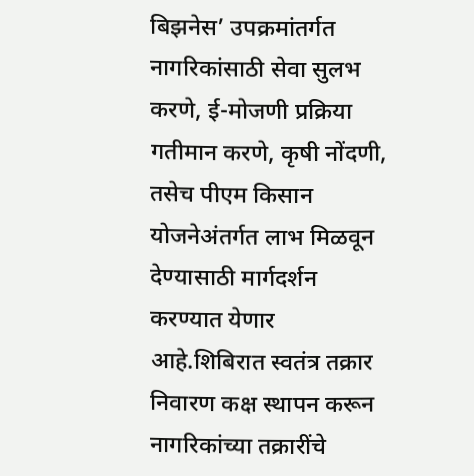बिझनेस’ उपक्रमांतर्गत नागरिकांसाठी सेवा सुलभ करणे, ई-मोजणी प्रक्रिया गतीमान करणे, कृषी नोंदणी, तसेच पीएम किसान योजनेअंतर्गत लाभ मिळवून देण्यासाठी मार्गदर्शन करण्यात येणार आहे.शिबिरात स्वतंत्र तक्रार निवारण कक्ष स्थापन करून नागरिकांच्या तक्रारींचे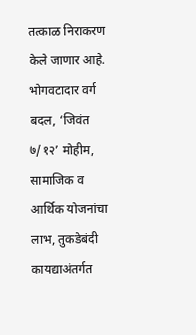तत्काळ निराकरण केले जाणार आहे. भोगवटादार वर्ग बदल, ‘जिवंत ७/१२’ मोहीम, सामाजिक व आर्थिक योजनांचा लाभ, तुकडेबंदी कायद्याअंतर्गत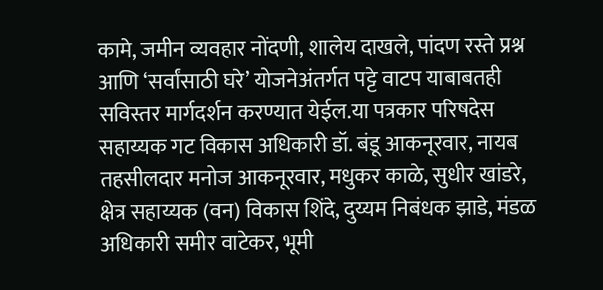कामे, जमीन व्यवहार नोंदणी, शालेय दाखले, पांदण रस्ते प्रश्न आणि ‘सर्वांसाठी घरे’ योजनेअंतर्गत पट्टे वाटप याबाबतही सविस्तर मार्गदर्शन करण्यात येईल.या पत्रकार परिषदेस सहाय्यक गट विकास अधिकारी डॉ. बंडू आकनूरवार, नायब तहसीलदार मनोज आकनूरवार, मधुकर काळे, सुधीर खांडरे, क्षेत्र सहाय्यक (वन) विकास शिंदे, दुय्यम निबंधक झाडे, मंडळ अधिकारी समीर वाटेकर, भूमी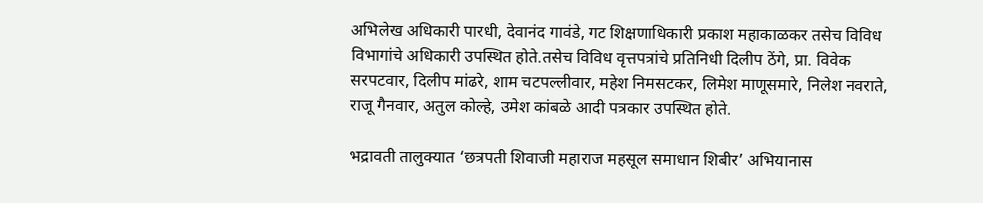अभिलेख अधिकारी पारधी, देवानंद गावंडे, गट शिक्षणाधिकारी प्रकाश महाकाळकर तसेच विविध विभागांचे अधिकारी उपस्थित होते.तसेच विविध वृत्तपत्रांचे प्रतिनिधी दिलीप ठेंगे, प्रा. विवेक सरपटवार, दिलीप मांढरे, शाम चटपल्लीवार, महेश निमसटकर, लिमेश माणूसमारे, निलेश नवराते, राजू गैनवार, अतुल कोल्हे, उमेश कांबळे आदी पत्रकार उपस्थित होते.

भद्रावती तालुक्यात ‘छत्रपती शिवाजी महाराज महसूल समाधान शिबीर’ अभियानास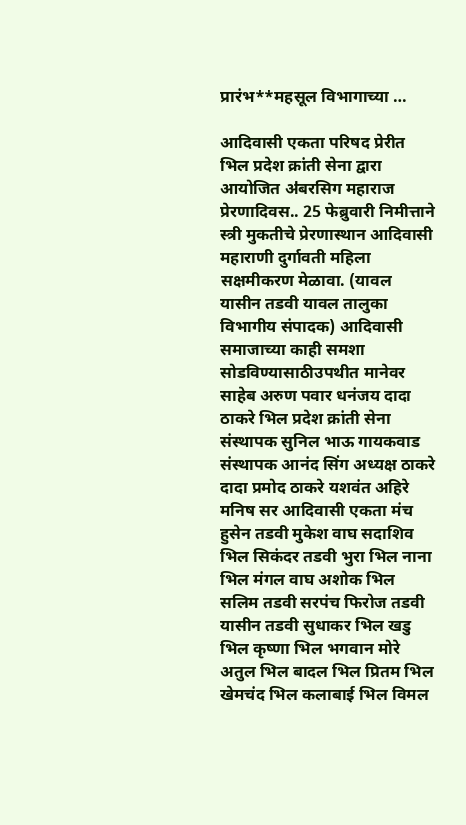प्रारंभ**महसूल विभागाच्या …

आदिवासी एकता परिषद प्रेरीत भिल प्रदेश क्रांती सेना द्वारा आयोजित ॳबरसिग महाराज प्रेरणादिवस.. 25 फेब्रुवारी निमीत्ताने स्त्री मुकतीचे प्रेरणास्थान आदिवासी महाराणी दुर्गावती महिला सक्षमीकरण मेळावा. (यावल यासीन तडवी यावल तालुका विभागीय संपादक) आदिवासी समाजाच्या काही समशा सोडविण्यासाठीउपथीत मानेवर साहेब अरुण पवार धनंजय दादा ठाकरे भिल प्रदेश क्रांती सेना संस्थापक सुनिल भाऊ गायकवाड संस्थापक आनंद सिंग अध्यक्ष ठाकरे दादा प्रमोद ठाकरे यशवंत अहिरे मनिष सर आदिवासी एकता मंच हुसेन तडवी मुकेश वाघ सदाशिव भिल सिकंदर तडवी भुरा भिल नाना भिल मंगल वाघ अशोक भिल सलिम तडवी सरपंच फिरोज तडवी यासीन तडवी सुधाकर भिल खडु भिल कृष्णा भिल भगवान मोरे अतुल भिल बादल भिल प्रितम भिल खेमचंद भिल कलाबाई भिल विमल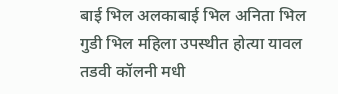बाई भिल अलकाबाई भिल अनिता भिल गुडी भिल महिला उपस्थीत होत्या यावल तडवी कॉलनी मधी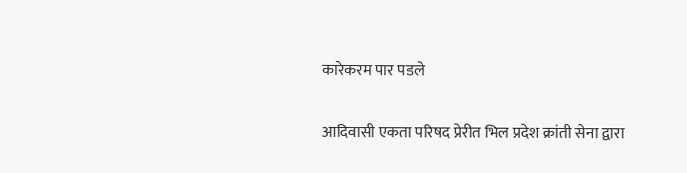कारेकरम पार पडले

आदिवासी एकता परिषद प्रेरीत भिल प्रदेश क्रांती सेना द्वारा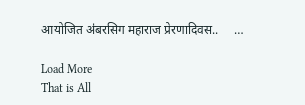आयोजित ॳबरसिग महाराज प्रेरणादिवस..     …

Load More
That is All